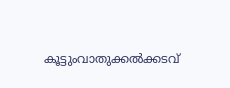കൂട്ടുംവാതുക്കല്‍ക്കടവ്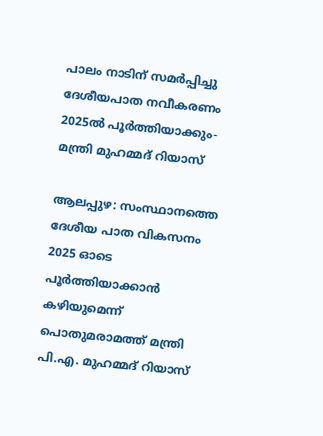പാലം നാടിന് സമര്‍പ്പിച്ചു ദേശീയപാത നവീകരണം 2025ല്‍ പൂര്‍ത്തിയാക്കും- മന്ത്രി മുഹമ്മദ് റിയാസ്

ആലപ്പുഴ: സംസ്ഥാനത്തെ ദേശീയ പാത വികസനം 2025 ഓടെ പൂര്‍ത്തിയാക്കാന്‍ കഴിയുമെന്ന് പൊതുമരാമത്ത് മന്ത്രി പി.എ. മുഹമ്മദ് റിയാസ്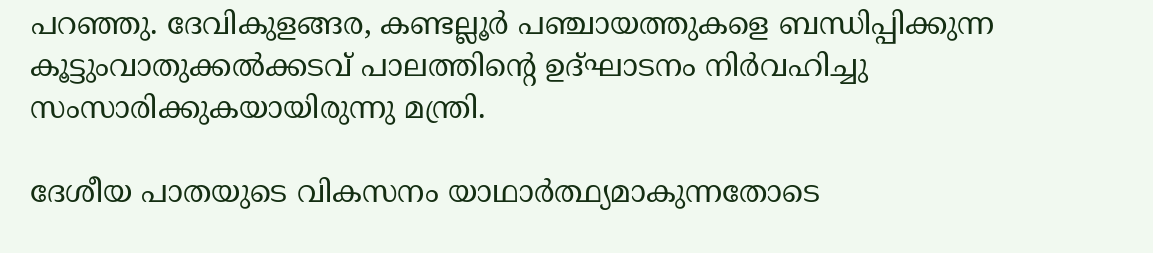പറഞ്ഞു. ദേവികുളങ്ങര, കണ്ടല്ലൂര്‍ പഞ്ചായത്തുകളെ ബന്ധിപ്പിക്കുന്ന കൂട്ടുംവാതുക്കല്‍ക്കടവ് പാലത്തിന്റെ ഉദ്ഘാടനം നിര്‍വഹിച്ചു സംസാരിക്കുകയായിരുന്നു മന്ത്രി.

ദേശീയ പാതയുടെ വികസനം യാഥാര്‍ത്ഥ്യമാകുന്നതോടെ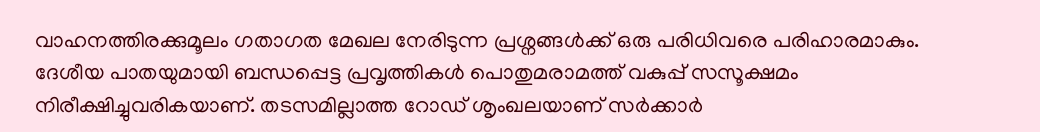വാഹനത്തിരക്കുമൂലം ഗതാഗത മേഖല നേരിടുന്ന പ്രശ്നങ്ങള്‍ക്ക് ഒരു പരിധിവരെ പരിഹാരമാകും. ദേശീയ പാതയുമായി ബന്ധപ്പെട്ട പ്രവൃത്തികള്‍ പൊതുമരാമത്ത് വകുപ്പ് സസൂക്ഷമം നിരീക്ഷിച്ചുവരികയാണ്. തടസമില്ലാത്ത റോഡ് ശൃംഖലയാണ് സര്‍ക്കാര്‍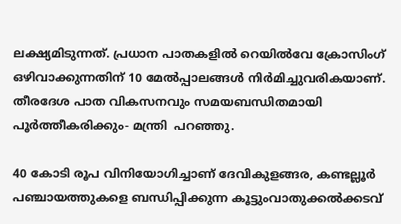ലക്ഷ്യമിടുന്നത്. പ്രധാന പാതകളില്‍ റെയില്‍വേ ക്രോസിംഗ് ഒഴിവാക്കുന്നതിന് 10 മേല്‍പ്പാലങ്ങള്‍ നിര്‍മിച്ചുവരികയാണ്. തീരദേശ പാത വികസനവും സമയബന്ധിതമായി പൂര്‍ത്തീകരിക്കും- മന്ത്രി  പറഞ്ഞു.

40 കോടി രൂപ വിനിയോഗിച്ചാണ് ദേവികുളങ്ങര, കണ്ടല്ലൂര്‍ പഞ്ചായത്തുകളെ ബന്ധിപ്പിക്കുന്ന കൂട്ടുംവാതുക്കല്‍ക്കടവ്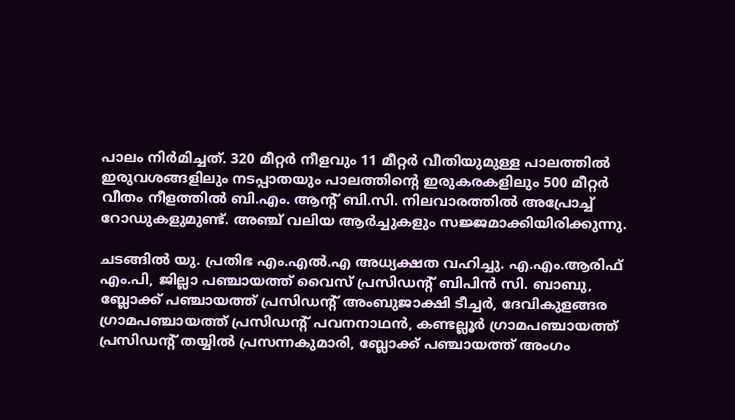പാലം നിര്‍മിച്ചത്. 320 മീറ്റര്‍ നീളവും 11 മീറ്റര്‍ വീതിയുമുള്ള പാലത്തില്‍ ഇരുവശങ്ങളിലും നടപ്പാതയും പാലത്തിന്റെ ഇരുകരകളിലും 500 മീറ്റര്‍ വീതം നീളത്തില്‍ ബി.എം. ആന്റ് ബി.സി. നിലവാരത്തിൽ അപ്രോച്ച് റോഡുകളുമുണ്ട്. അഞ്ച് വലിയ ആര്‍ച്ചുകളും സജ്ജമാക്കിയിരിക്കുന്നു.

ചടങ്ങില്‍ യു. പ്രതിഭ എം.എല്‍.എ അധ്യക്ഷത വഹിച്ചു. എ.എം.ആരിഫ് എം.പി, ജില്ലാ പഞ്ചായത്ത് വൈസ് പ്രസിഡന്റ് ബിപിന്‍ സി. ബാബു, ബ്ലോക്ക് പഞ്ചായത്ത് പ്രസിഡന്റ് അംബുജാക്ഷി ടീച്ചര്‍, ദേവികുളങ്ങര ഗ്രാമപഞ്ചായത്ത് പ്രസിഡന്റ് പവനനാഥന്‍, കണ്ടല്ലൂര്‍ ഗ്രാമപഞ്ചായത്ത് പ്രസിഡന്റ് തയ്യില്‍ പ്രസന്നകുമാരി, ബ്ലോക്ക് പഞ്ചായത്ത് അംഗം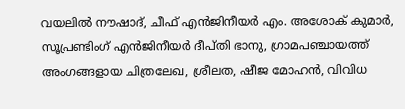വയലില്‍ നൗഷാദ്, ചീഫ് എന്‍ജിനീയര്‍ എം. അശോക് കുമാര്‍, സൂപ്രണ്ടിംഗ് എന്‍ജിനീയര്‍ ദീപ്തി ഭാനു, ഗ്രാമപഞ്ചായത്ത് അംഗങ്ങളായ ചിത്രലേഖ, ശ്രീലത, ഷീജ മോഹന്‍, വിവിധ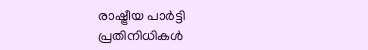രാഷ്ട്രീയ പാര്‍ട്ടി പ്രതിനിധികള്‍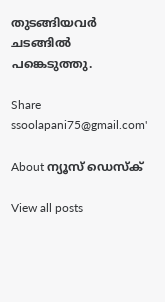തുടങ്ങിയവര്‍ ചടങ്ങില്‍ പങ്കെടുത്തു.

Share
ssoolapani75@gmail.com'

About ന്യൂസ് ഡെസ്ക്

View all posts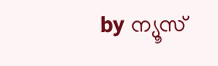by ന്യൂസ്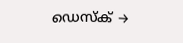ഡെസ്ക് →